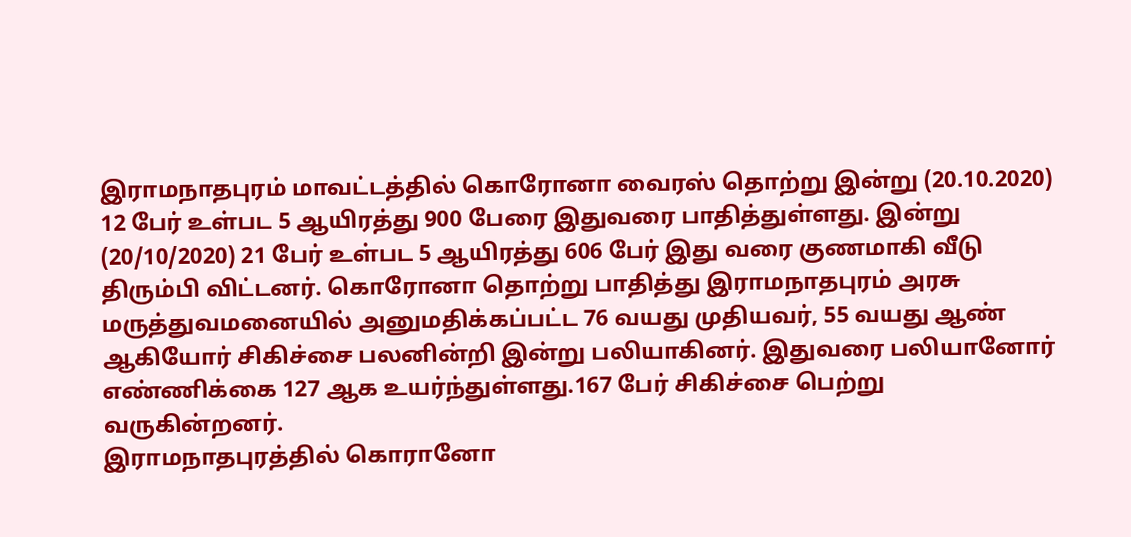இராமநாதபுரம் மாவட்டத்தில் கொரோனா வைரஸ் தொற்று இன்று (20.10.2020) 12 பேர் உள்பட 5 ஆயிரத்து 900 பேரை இதுவரை பாதித்துள்ளது. இன்று (20/10/2020) 21 பேர் உள்பட 5 ஆயிரத்து 606 பேர் இது வரை குணமாகி வீடு திரும்பி விட்டனர். கொரோனா தொற்று பாதித்து இராமநாதபுரம் அரசு மருத்துவமனையில் அனுமதிக்கப்பட்ட 76 வயது முதியவர், 55 வயது ஆண் ஆகியோர் சிகிச்சை பலனின்றி இன்று பலியாகினர். இதுவரை பலியானோர் எண்ணிக்கை 127 ஆக உயர்ந்துள்ளது.167 பேர் சிகிச்சை பெற்று வருகின்றனர்.
இராமநாதபுரத்தில் கொரானோ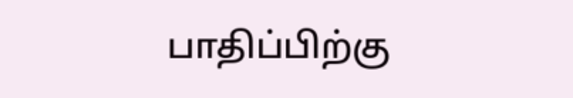பாதிப்பிற்கு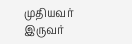முதியவர் இருவர்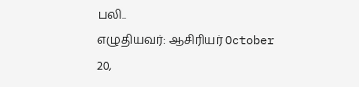பலி..
எழுதியவர்: ஆசிரியர் October 20,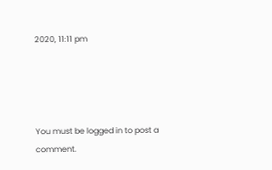2020, 11:11 pm




You must be logged in to post a comment.